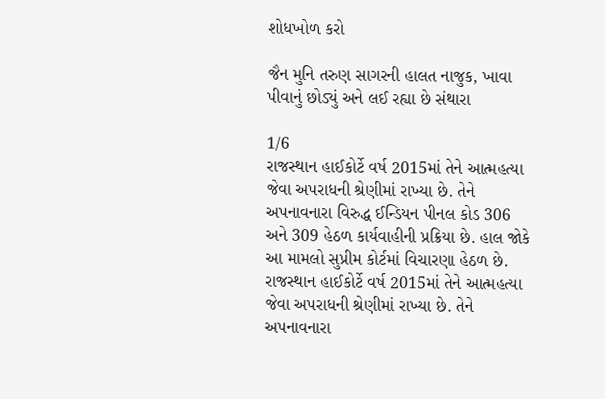શોધખોળ કરો

જૈન મુનિ તરુણ સાગરની હાલત નાજુક, ખાવા પીવાનું છોડ્યું અને લઈ રહ્યા છે સંથારા

1/6
રાજસ્થાન હાઈકોર્ટે વર્ષ 2015માં તેને આત્મહત્યા જેવા અપરાધની શ્રેણીમાં રાખ્યા છે. તેને અપનાવનારા વિરુદ્ધ ઈન્ડિયન પીનલ કોડ 306 અને 309 હેઠળ કાર્યવાહીની પ્રક્રિયા છે. હાલ જોકે આ મામલો સુપ્રીમ કોર્ટમાં વિચારણા હેઠળ છે.
રાજસ્થાન હાઈકોર્ટે વર્ષ 2015માં તેને આત્મહત્યા જેવા અપરાધની શ્રેણીમાં રાખ્યા છે. તેને અપનાવનારા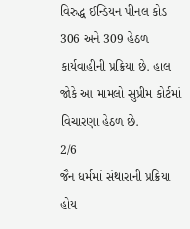વિરુદ્ધ ઈન્ડિયન પીનલ કોડ 306 અને 309 હેઠળ કાર્યવાહીની પ્રક્રિયા છે. હાલ જોકે આ મામલો સુપ્રીમ કોર્ટમાં વિચારણા હેઠળ છે.
2/6
જૈન ધર્મમાં સંથારાની પ્રક્રિયા હોય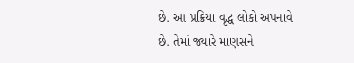છે. આ પ્રક્રિયા વૃદ્ધ લોકો અપનાવે છે. તેમાં જ્યારે માણસને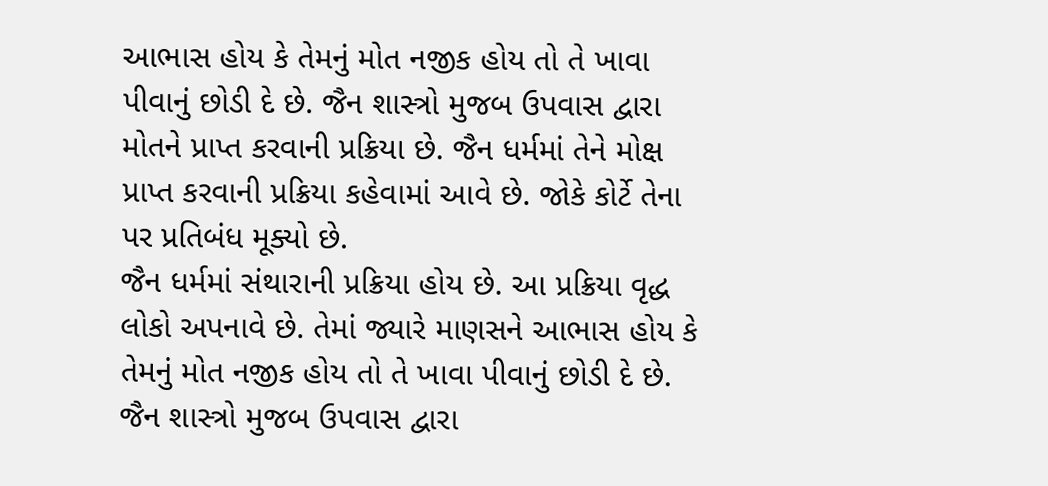આભાસ હોય કે તેમનું મોત નજીક હોય તો તે ખાવા પીવાનું છોડી દે છે. જૈન શાસ્ત્રો મુજબ ઉપવાસ દ્વારા મોતને પ્રાપ્ત કરવાની પ્રક્રિયા છે. જૈન ધર્મમાં તેને મોક્ષ પ્રાપ્ત કરવાની પ્રક્રિયા કહેવામાં આવે છે. જોકે કોર્ટે તેના પર પ્રતિબંધ મૂક્યો છે.
જૈન ધર્મમાં સંથારાની પ્રક્રિયા હોય છે. આ પ્રક્રિયા વૃદ્ધ લોકો અપનાવે છે. તેમાં જ્યારે માણસને આભાસ હોય કે તેમનું મોત નજીક હોય તો તે ખાવા પીવાનું છોડી દે છે. જૈન શાસ્ત્રો મુજબ ઉપવાસ દ્વારા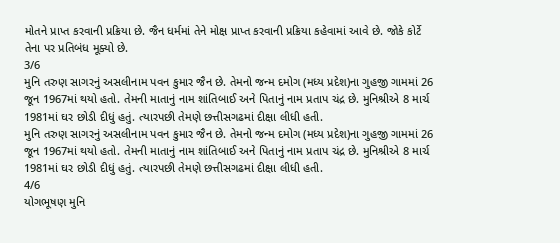મોતને પ્રાપ્ત કરવાની પ્રક્રિયા છે. જૈન ધર્મમાં તેને મોક્ષ પ્રાપ્ત કરવાની પ્રક્રિયા કહેવામાં આવે છે. જોકે કોર્ટે તેના પર પ્રતિબંધ મૂક્યો છે.
3/6
મુનિ તરુણ સાગરનું અસલીનામ પવન કુમાર જૈન છે. તેમનો જન્મ દમોગ (મધ્ય પ્રદેશ)ના ગુહજી ગામમાં 26 જૂન 1967માં થયો હતો. તેમની માતાનું નામ શાંતિબાઈ અને પિતાનું નામ પ્રતાપ ચંદ્ર છે. મુનિશ્રીએ 8 માર્ચ 1981માં ઘર છોડી દીધું હતું. ત્યારપછી તેમણે છત્તીસગઢમાં દીક્ષા લીધી હતી.
મુનિ તરુણ સાગરનું અસલીનામ પવન કુમાર જૈન છે. તેમનો જન્મ દમોગ (મધ્ય પ્રદેશ)ના ગુહજી ગામમાં 26 જૂન 1967માં થયો હતો. તેમની માતાનું નામ શાંતિબાઈ અને પિતાનું નામ પ્રતાપ ચંદ્ર છે. મુનિશ્રીએ 8 માર્ચ 1981માં ઘર છોડી દીધું હતું. ત્યારપછી તેમણે છત્તીસગઢમાં દીક્ષા લીધી હતી.
4/6
યોગભૂષણ મુનિ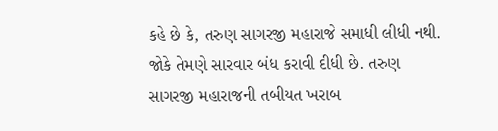કહે છે કે, તરુણ સાગરજી મહારાજે સમાધી લીધી નથી. જોકે તેમણે સારવાર બંધ કરાવી દીધી છે. તરુણ સાગરજી મહારાજની તબીયત ખરાબ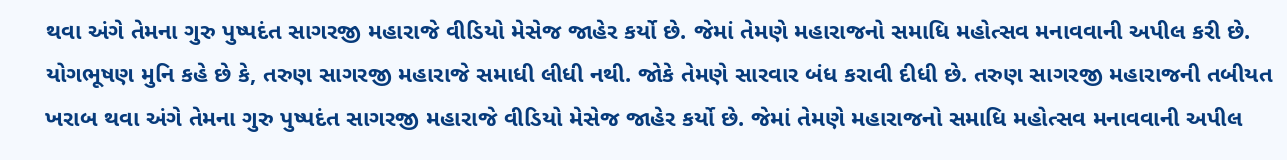થવા અંગે તેમના ગુરુ પુષ્પદંત સાગરજી મહારાજે વીડિયો મેસેજ જાહેર કર્યો છે. જેમાં તેમણે મહારાજનો સમાધિ મહોત્સવ મનાવવાની અપીલ કરી છે.
યોગભૂષણ મુનિ કહે છે કે, તરુણ સાગરજી મહારાજે સમાધી લીધી નથી. જોકે તેમણે સારવાર બંધ કરાવી દીધી છે. તરુણ સાગરજી મહારાજની તબીયત ખરાબ થવા અંગે તેમના ગુરુ પુષ્પદંત સાગરજી મહારાજે વીડિયો મેસેજ જાહેર કર્યો છે. જેમાં તેમણે મહારાજનો સમાધિ મહોત્સવ મનાવવાની અપીલ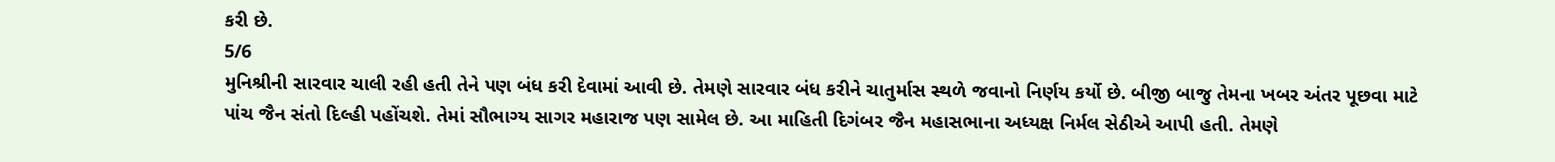કરી છે.
5/6
મુનિશ્રીની સારવાર ચાલી રહી હતી તેને પણ બંધ કરી દેવામાં આવી છે. તેમણે સારવાર બંધ કરીને ચાતુર્માસ સ્થળે જવાનો નિર્ણય કર્યો છે. બીજી બાજુ તેમના ખબર અંતર પૂછવા માટે પાંચ જૈન સંતો દિલ્હી પહોંચશે. તેમાં સૌભાગ્ય સાગર મહારાજ પણ સામેલ છે. આ માહિતી દિગંબર જૈન મહાસભાના અધ્યક્ષ નિર્મલ સેઠીએ આપી હતી. તેમણે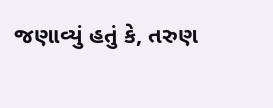જણાવ્યું હતું કે, તરુણ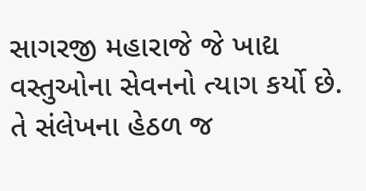સાગરજી મહારાજે જે ખાદ્ય વસ્તુઓના સેવનનો ત્યાગ કર્યો છે. તે સંલેખના હેઠળ જ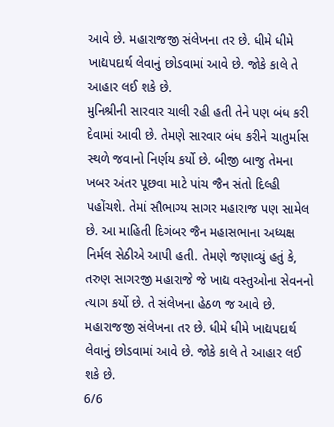આવે છે. મહારાજજી સંલેખના તર છે. ધીમે ધીમે ખાદ્યપદાર્થ લેવાનું છોડવામાં આવે છે. જોકે કાલે તે આહાર લઈ શકે છે.
મુનિશ્રીની સારવાર ચાલી રહી હતી તેને પણ બંધ કરી દેવામાં આવી છે. તેમણે સારવાર બંધ કરીને ચાતુર્માસ સ્થળે જવાનો નિર્ણય કર્યો છે. બીજી બાજુ તેમના ખબર અંતર પૂછવા માટે પાંચ જૈન સંતો દિલ્હી પહોંચશે. તેમાં સૌભાગ્ય સાગર મહારાજ પણ સામેલ છે. આ માહિતી દિગંબર જૈન મહાસભાના અધ્યક્ષ નિર્મલ સેઠીએ આપી હતી. તેમણે જણાવ્યું હતું કે, તરુણ સાગરજી મહારાજે જે ખાદ્ય વસ્તુઓના સેવનનો ત્યાગ કર્યો છે. તે સંલેખના હેઠળ જ આવે છે. મહારાજજી સંલેખના તર છે. ધીમે ધીમે ખાદ્યપદાર્થ લેવાનું છોડવામાં આવે છે. જોકે કાલે તે આહાર લઈ શકે છે.
6/6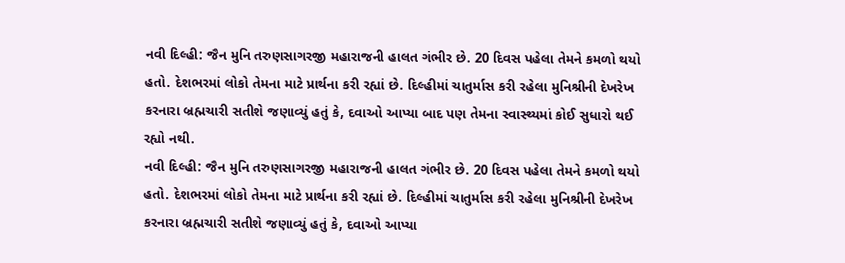નવી દિલ્હી: જૈન મુનિ તરુણસાગરજી મહારાજની હાલત ગંભીર છે. 20 દિવસ પહેલા તેમને કમળો થયો હતો. દેશભરમાં લોકો તેમના માટે પ્રાર્થના કરી રહ્યાં છે. દિલ્હીમાં ચાતુર્માસ કરી રહેલા મુનિશ્રીની દેખરેખ કરનારા બ્રહ્મચારી સતીશે જણાવ્યું હતું કે, દવાઓ આપ્યા બાદ પણ તેમના સ્વાસ્થ્યમાં કોઈ સુધારો થઈ રહ્યો નથી.
નવી દિલ્હી: જૈન મુનિ તરુણસાગરજી મહારાજની હાલત ગંભીર છે. 20 દિવસ પહેલા તેમને કમળો થયો હતો. દેશભરમાં લોકો તેમના માટે પ્રાર્થના કરી રહ્યાં છે. દિલ્હીમાં ચાતુર્માસ કરી રહેલા મુનિશ્રીની દેખરેખ કરનારા બ્રહ્મચારી સતીશે જણાવ્યું હતું કે, દવાઓ આપ્યા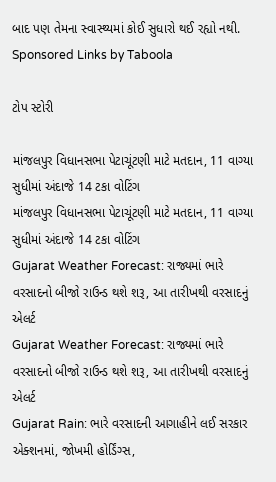બાદ પણ તેમના સ્વાસ્થ્યમાં કોઈ સુધારો થઈ રહ્યો નથી.
Sponsored Links by Taboola

ટોપ સ્ટોરી

માંજલપુર વિધાનસભા પેટાચૂંટણી માટે મતદાન, 11 વાગ્યા સુધીમાં અંદાજે 14 ટકા વોટિંગ
માંજલપુર વિધાનસભા પેટાચૂંટણી માટે મતદાન, 11 વાગ્યા સુધીમાં અંદાજે 14 ટકા વોટિંગ
Gujarat Weather Forecast: રાજ્યમાં ભારે વરસાદનો બીજો રાઉન્ડ થશે શરૂ, આ તારીખથી વરસાદનું એલર્ટ
Gujarat Weather Forecast: રાજ્યમાં ભારે વરસાદનો બીજો રાઉન્ડ થશે શરૂ, આ તારીખથી વરસાદનું એલર્ટ
Gujarat Rain: ભારે વરસાદની આગાહીને લઈ સરકાર એક્શનમાં, જોખમી હોર્ડિંગ્સ,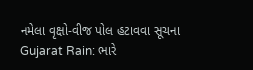નમેલા વૃક્ષો-વીજ પોલ હટાવવા સૂચના
Gujarat Rain: ભારે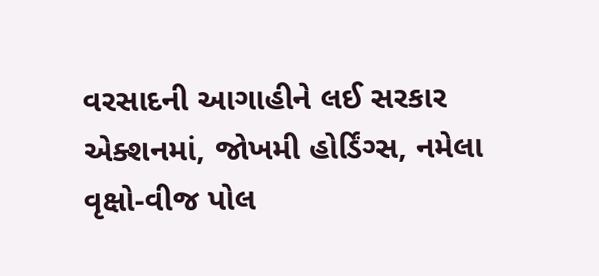વરસાદની આગાહીને લઈ સરકાર એક્શનમાં, જોખમી હોર્ડિંગ્સ, નમેલા વૃક્ષો-વીજ પોલ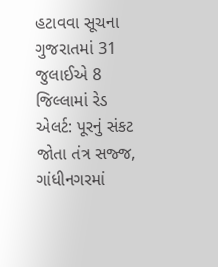હટાવવા સૂચના
ગુજરાતમાં 31 જુલાઈએ 8 જિલ્લામાં રેડ એલર્ટ: પૂરનું સંકટ જોતા તંત્ર સજ્જ, ગાંધીનગરમાં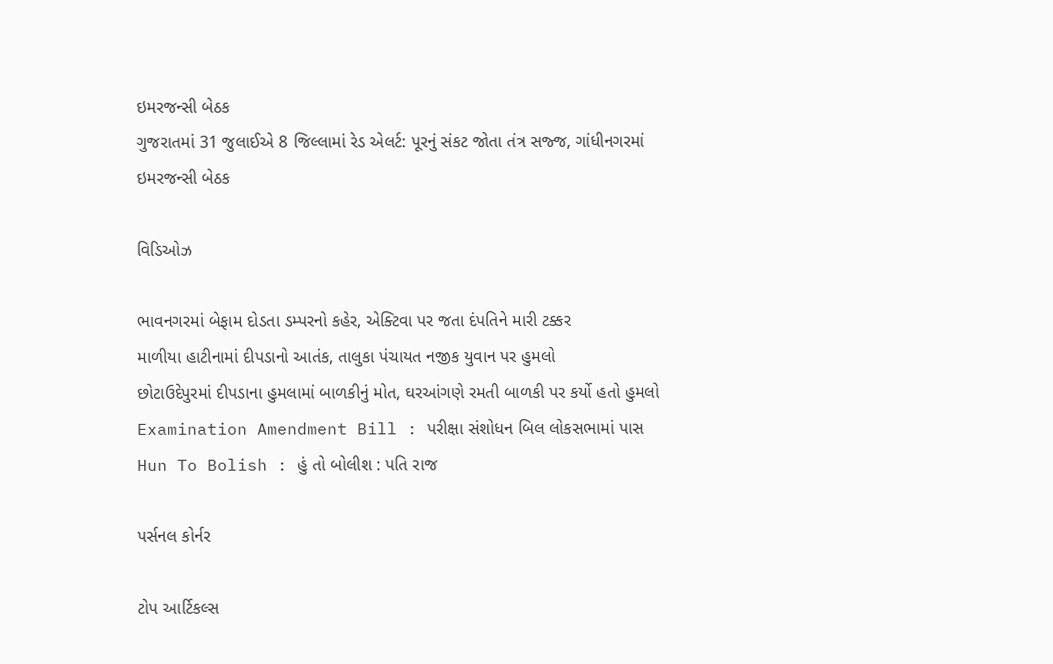ઇમરજન્સી બેઠક
ગુજરાતમાં 31 જુલાઈએ 8 જિલ્લામાં રેડ એલર્ટ: પૂરનું સંકટ જોતા તંત્ર સજ્જ, ગાંધીનગરમાં ઇમરજન્સી બેઠક

વિડિઓઝ

ભાવનગરમાં બેફામ દોડતા ડમ્પરનો કહેર, એક્ટિવા પર જતા દંપતિને મારી ટક્કર
માળીયા હાટીનામાં દીપડાનો આતંક, તાલુકા પંચાયત નજીક યુવાન પર હુમલો
છોટાઉદેપુરમાં દીપડાના હુમલામાં બાળકીનું મોત, ઘરઆંગણે રમતી બાળકી પર કર્યો હતો હુમલો
Examination Amendment Bill : પરીક્ષા સંશોધન બિલ લોકસભામાં પાસ
Hun To Bolish : હું તો બોલીશ : પતિ રાજ

પર્સનલ કોર્નર

ટોપ આર્ટિકલ્સ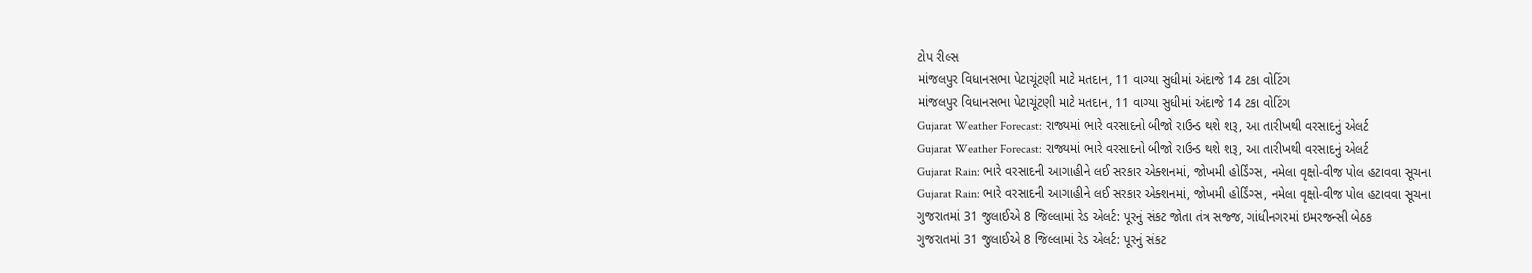ટોપ રીલ્સ
માંજલપુર વિધાનસભા પેટાચૂંટણી માટે મતદાન, 11 વાગ્યા સુધીમાં અંદાજે 14 ટકા વોટિંગ
માંજલપુર વિધાનસભા પેટાચૂંટણી માટે મતદાન, 11 વાગ્યા સુધીમાં અંદાજે 14 ટકા વોટિંગ
Gujarat Weather Forecast: રાજ્યમાં ભારે વરસાદનો બીજો રાઉન્ડ થશે શરૂ, આ તારીખથી વરસાદનું એલર્ટ
Gujarat Weather Forecast: રાજ્યમાં ભારે વરસાદનો બીજો રાઉન્ડ થશે શરૂ, આ તારીખથી વરસાદનું એલર્ટ
Gujarat Rain: ભારે વરસાદની આગાહીને લઈ સરકાર એક્શનમાં, જોખમી હોર્ડિંગ્સ, નમેલા વૃક્ષો-વીજ પોલ હટાવવા સૂચના
Gujarat Rain: ભારે વરસાદની આગાહીને લઈ સરકાર એક્શનમાં, જોખમી હોર્ડિંગ્સ, નમેલા વૃક્ષો-વીજ પોલ હટાવવા સૂચના
ગુજરાતમાં 31 જુલાઈએ 8 જિલ્લામાં રેડ એલર્ટ: પૂરનું સંકટ જોતા તંત્ર સજ્જ, ગાંધીનગરમાં ઇમરજન્સી બેઠક
ગુજરાતમાં 31 જુલાઈએ 8 જિલ્લામાં રેડ એલર્ટ: પૂરનું સંકટ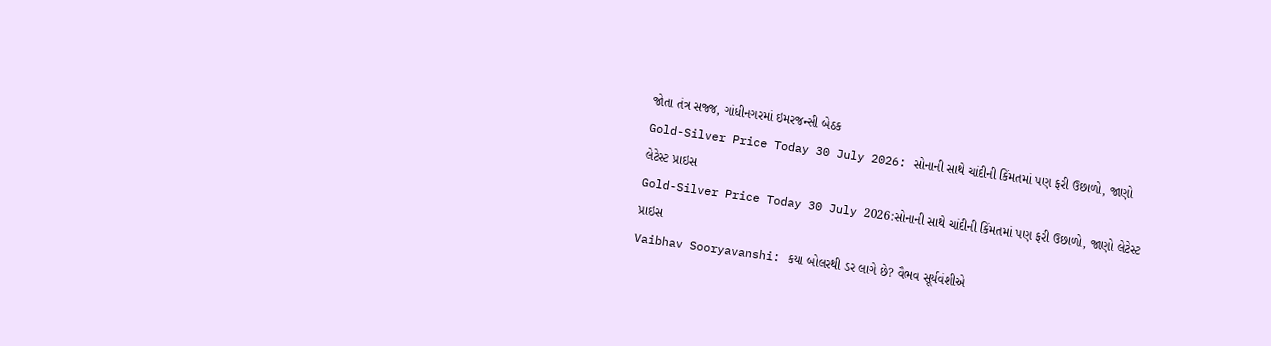જોતા તંત્ર સજ્જ, ગાંધીનગરમાં ઇમરજન્સી બેઠક
Gold-Silver Price Today 30 July 2026: સોનાની સાથે ચાંદીની કિંમતમાં પણ ફરી ઉછાળો, જાણો લેટેસ્ટ પ્રાઇસ
Gold-Silver Price Today 30 July 2026:સોનાની સાથે ચાંદીની કિંમતમાં પણ ફરી ઉછાળો, જાણો લેટેસ્ટ પ્રાઇસ
Vaibhav Sooryavanshi: કયા બોલરથી ડર લાગે છે? વૈભવ સૂર્યવંશીએ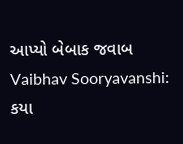આપ્યો બેબાક જવાબ
Vaibhav Sooryavanshi: કયા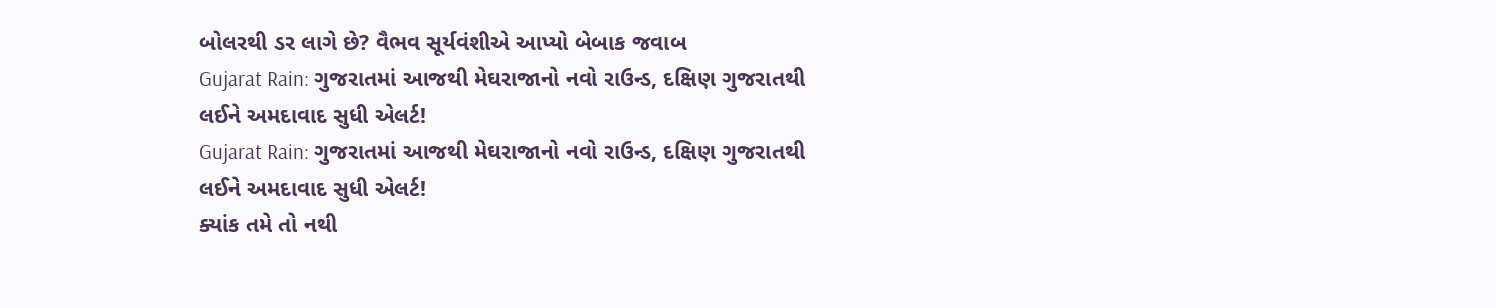બોલરથી ડર લાગે છે? વૈભવ સૂર્યવંશીએ આપ્યો બેબાક જવાબ
Gujarat Rain: ગુજરાતમાં આજથી મેઘરાજાનો નવો રાઉન્ડ, દક્ષિણ ગુજરાતથી લઈને અમદાવાદ સુધી એલર્ટ!
Gujarat Rain: ગુજરાતમાં આજથી મેઘરાજાનો નવો રાઉન્ડ, દક્ષિણ ગુજરાતથી લઈને અમદાવાદ સુધી એલર્ટ!
ક્યાંક તમે તો નથી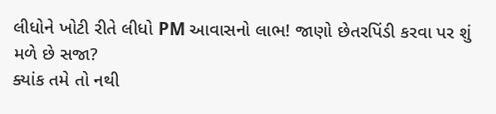લીધોને ખોટી રીતે લીધો PM આવાસનો લાભ! જાણો છેતરપિંડી કરવા પર શું મળે છે સજા?
ક્યાંક તમે તો નથી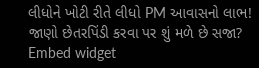લીધોને ખોટી રીતે લીધો PM આવાસનો લાભ! જાણો છેતરપિંડી કરવા પર શું મળે છે સજા?
Embed widget